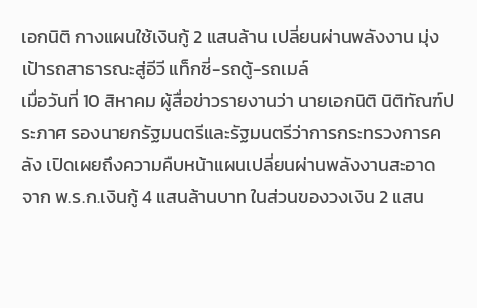เอกนิติ กางแผนใช้เงินกู้ 2 แสนล้าน เปลี่ยนผ่านพลังงาน มุ่งเป้ารถสาธารณะสู่อีวี แท็กซี่-รถตู้-รถเมล์
เมื่อวันที่ 10 สิหาคม ผู้สื่อข่าวรายงานว่า นายเอกนิติ นิติทัณฑ์ประภาศ รองนายกรัฐมนตรีและรัฐมนตรีว่าการกระทรวงการคลัง เปิดเผยถึงความคืบหน้าแผนเปลี่ยนผ่านพลังงานสะอาด จาก พ.ร.ก.เงินกู้ 4 แสนล้านบาท ในส่วนของวงเงิน 2 แสน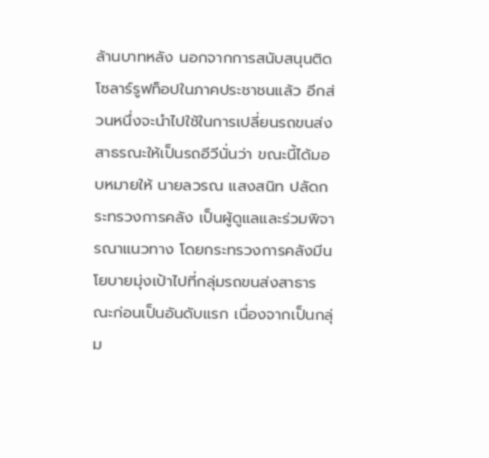ล้านบาทหลัง นอกจากการสนับสนุนติดโซลาร์รูฟท็อปในภาคประชาชนแล้ว อีกส่วนหนึ่งจะนำไปใช้ในการเปลี่ยนรถขนส่งสาธรณะให้เป็นรถอีวีนั่นว่า ขณะนี้ได้มอบหมายให้ นายลวรณ แสงสนิท ปลัดกระทรวงการคลัง เป็นผู้ดูแลและร่วมพิจารณาแนวทาง โดยกระทรวงการคลังมีนโยบายมุ่งเป้าไปที่กลุ่มรถขนส่งสาธารณะก่อนเป็นอันดับแรก เนื่องจากเป็นกลุ่ม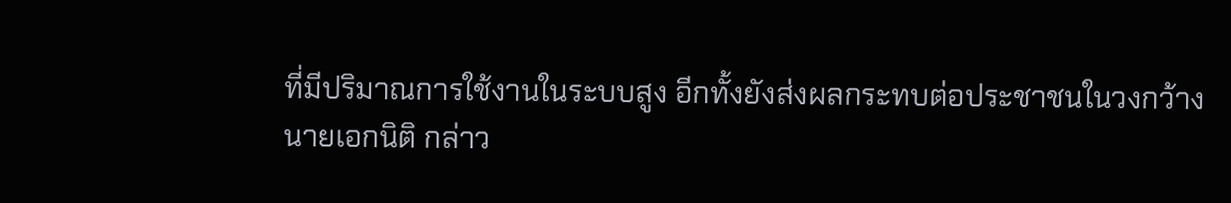ที่มีปริมาณการใช้งานในระบบสูง อีกทั้งยังส่งผลกระทบต่อประชาชนในวงกว้าง
นายเอกนิติ กล่าว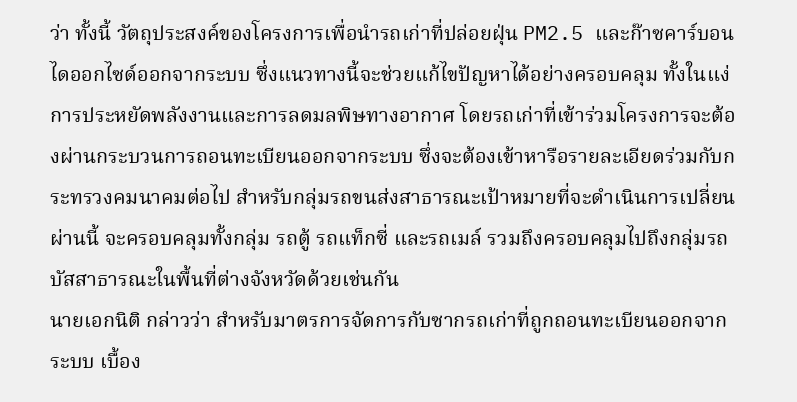ว่า ทั้งนี้ วัตถุประสงค์ของโครงการเพื่อนำรถเก่าที่ปล่อยฝุ่น PM2.5 และก๊าซคาร์บอนไดออกไซด์ออกจากระบบ ซึ่งแนวทางนี้จะช่วยแก้ไขปัญหาได้อย่างครอบคลุม ทั้งในแง่การประหยัดพลังงานและการลดมลพิษทางอากาศ โดยรถเก่าที่เข้าร่วมโครงการจะต้องผ่านกระบวนการถอนทะเบียนออกจากระบบ ซึ่งจะต้องเข้าหารือรายละเอียดร่วมกับกระทรวงคมนาคมต่อไป สำหรับกลุ่มรถขนส่งสาธารณะเป้าหมายที่จะดำเนินการเปลี่ยนผ่านนี้ จะครอบคลุมทั้งกลุ่ม รถตู้ รถแท็กซี่ และรถเมล์ รวมถึงครอบคลุมไปถึงกลุ่มรถบัสสาธารณะในพื้นที่ต่างจังหวัดด้วยเช่นกัน
นายเอกนิติ กล่าวว่า สำหรับมาตรการจัดการกับซากรถเก่าที่ถูกถอนทะเบียนออกจากระบบ เบื้อง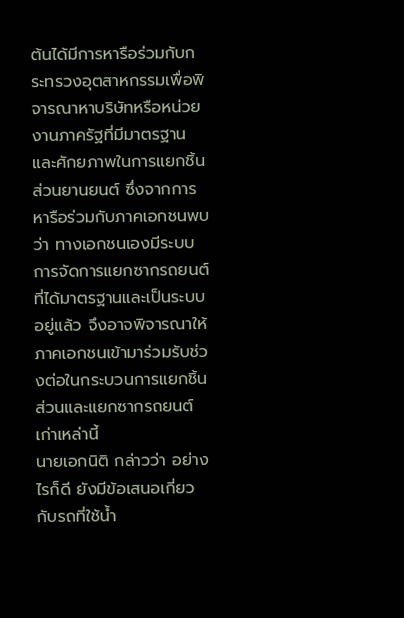ต้นได้มีการหารือร่วมกับกระทรวงอุตสาหกรรมเพื่อพิจารณาหาบริษัทหรือหน่วยงานภาครัฐที่มีมาตรฐานและศักยภาพในการแยกชิ้นส่วนยานยนต์ ซึ่งจากการหารือร่วมกับภาคเอกชนพบว่า ทางเอกชนเองมีระบบการจัดการแยกซากรถยนต์ที่ได้มาตรฐานและเป็นระบบอยู่แล้ว จึงอาจพิจารณาให้ภาคเอกชนเข้ามาร่วมรับช่วงต่อในกระบวนการแยกชิ้นส่วนและแยกซากรถยนต์เก่าเหล่านี้
นายเอกนิติ กล่าวว่า อย่างไรก็ดี ยังมีข้อเสนอเกี่ยวกับรถที่ใช้น้ำ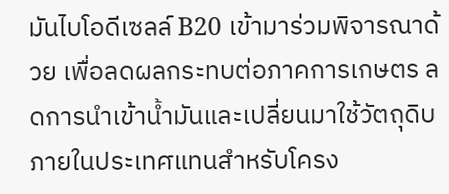มันไบโอดีเซลล์ B20 เข้ามาร่วมพิจารณาด้วย เพื่อลดผลกระทบต่อภาคการเกษตร ลดการนำเข้าน้ำมันและเปลี่ยนมาใช้วัตถุดิบภายในประเทศแทนสำหรับโครง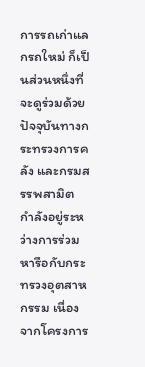การรถเก่าแลกรถใหม่ ก็เป็นส่วนหนึ่งที่จะดูร่วมด้วย ปัจจุบันทางกระทรวงการคลัง และกรมสรรพสามิต กำลังอยู่ระหว่างการร่วมหารือกับกระทรวงอุตสาหกรรม เนื่องจากโครงการ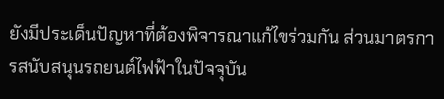ยังมีประเด็นปัญหาที่ต้องพิจารณาแก้ไขร่วมกัน ส่วนมาตรการสนับสนุนรถยนต์ไฟฟ้าในปัจจุบัน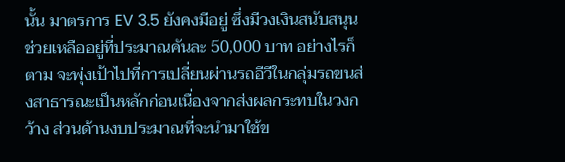นั้น มาตรการ EV 3.5 ยังคงมีอยู่ ซึ่งมีวงเงินสนับสนุนช่วยเหลืออยู่ที่ประมาณคันละ 50,000 บาท อย่างไรก็ตาม จะพุ่งเป้าไปที่การเปลี่ยนผ่านรถอีวีในกลุ่มรถขนส่งสาธารณะเป็นหลักก่อนเนื่องจากส่งผลกระทบในวงกว้าง ส่วนด้านงบประมาณที่จะนำมาใช้ข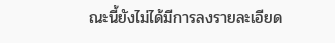ณะนี้ยังไม่ได้มีการลงรายละเอียด